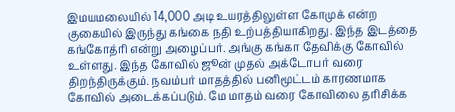இமயமலையில் 14,000 அடி உயரத்திலுள்ள கோமுக் என்ற குகையில் இருந்து கங்கை நதி உற்பத்தியாகிறது. இந்த இடத்தை கங்கோத்ரி என்று அழைப்பர். அங்கு கங்கா தேவிக்கு கோவில் உள்ளது. இந்த கோவில் ஜூன் முதல் அக்டோபர் வரை திறந்திருக்கும். நவம்பர் மாதத்தில் பனிமூட்டம் காரணமாக கோவில் அடைக்கப்படும். மே மாதம் வரை கோவிலை தரிசிக்க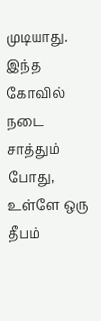முடியாது. இந்த கோவில் நடை சாத்தும் போது, உள்ளே ஒரு தீபம்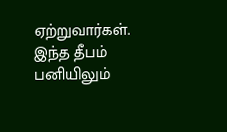ஏற்றுவார்கள். இந்த தீபம் பனியிலும்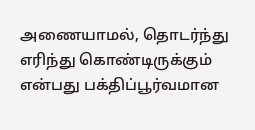அணையாமல், தொடர்ந்து எரிந்து கொண்டிருக்கும் என்பது பக்திப்பூர்வமான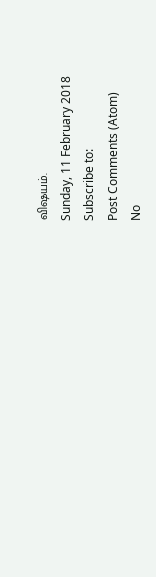விஷயம்.
Sunday, 11 February 2018
Subscribe to:
Post Comments (Atom)
No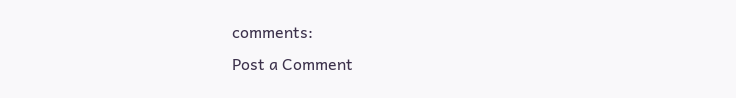comments:
Post a Comment